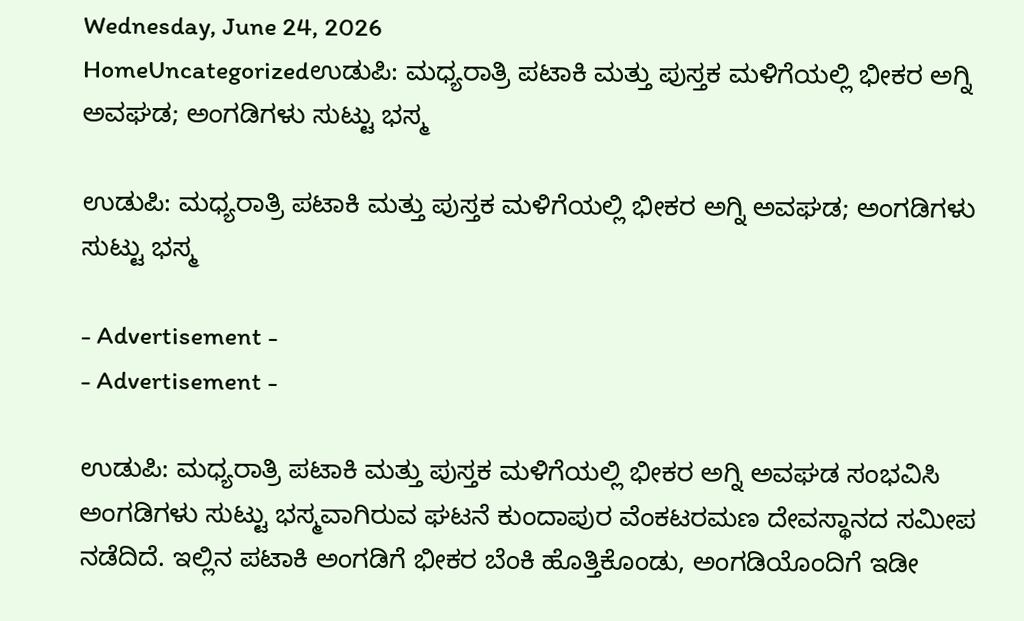Wednesday, June 24, 2026
HomeUncategorizedಉಡುಪಿ: ಮಧ್ಯರಾತ್ರಿ ಪಟಾಕಿ ಮತ್ತು ಪುಸ್ತಕ ಮಳಿಗೆಯಲ್ಲಿ ಭೀಕರ ಅಗ್ನಿ ಅವಘಡ; ಅಂಗಡಿಗಳು ಸುಟ್ಟು ಭಸ್ಮ

ಉಡುಪಿ: ಮಧ್ಯರಾತ್ರಿ ಪಟಾಕಿ ಮತ್ತು ಪುಸ್ತಕ ಮಳಿಗೆಯಲ್ಲಿ ಭೀಕರ ಅಗ್ನಿ ಅವಘಡ; ಅಂಗಡಿಗಳು ಸುಟ್ಟು ಭಸ್ಮ

- Advertisement -
- Advertisement -

ಉಡುಪಿ: ಮಧ್ಯರಾತ್ರಿ ಪಟಾಕಿ ಮತ್ತು ಪುಸ್ತಕ ಮಳಿಗೆಯಲ್ಲಿ ಭೀಕರ ಅಗ್ನಿ ಅವಘಡ ಸಂಭವಿಸಿ ಅಂಗಡಿಗಳು ಸುಟ್ಟು ಭಸ್ಮವಾಗಿರುವ ಘಟನೆ ಕುಂದಾಪುರ ವೆಂಕಟರಮಣ ದೇವಸ್ಥಾನದ ಸಮೀಪ ನಡೆದಿದೆ. ಇಲ್ಲಿನ ಪಟಾಕಿ ಅಂಗಡಿಗೆ ಭೀಕರ ಬೆಂಕಿ ಹೊತ್ತಿಕೊಂಡು, ಅಂಗಡಿಯೊಂದಿಗೆ ಇಡೀ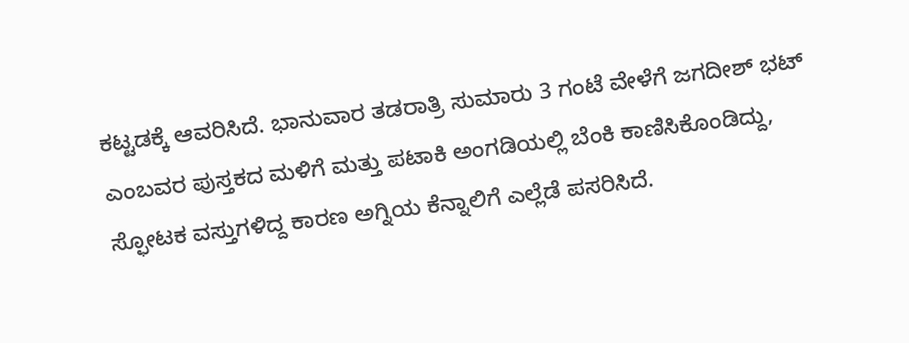ಕಟ್ಟಡಕ್ಕೆ ಆವರಿಸಿದೆ. ಭಾನುವಾರ ತಡರಾತ್ರಿ ಸುಮಾರು 3 ಗಂಟೆ ವೇಳೆಗೆ ಜಗದೀಶ್ ಭಟ್ ಎಂಬವರ ಪುಸ್ತಕದ ಮಳಿಗೆ ಮತ್ತು ಪಟಾಕಿ ಅಂಗಡಿಯಲ್ಲಿ ಬೆಂಕಿ ಕಾಣಿಸಿಕೊಂಡಿದ್ದು, ಸ್ಫೋಟಕ ವಸ್ತುಗಳಿದ್ದ ಕಾರಣ ಅಗ್ನಿಯ ಕೆನ್ನಾಲಿಗೆ ಎಲ್ಲೆಡೆ ಪಸರಿಸಿದೆ.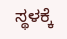ಸ್ಥಳಕ್ಕೆ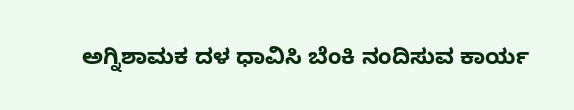ಅಗ್ನಿಶಾಮಕ ದಳ ಧಾವಿಸಿ ಬೆಂಕಿ ನಂದಿಸುವ ಕಾರ್ಯ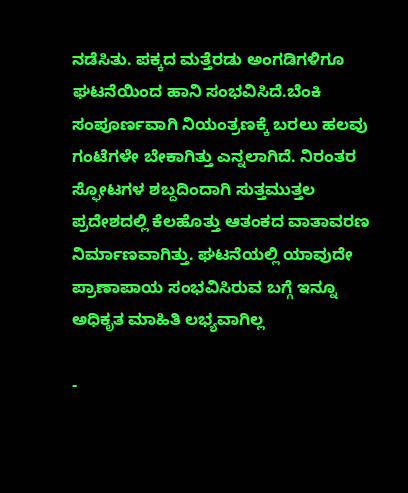ನಡೆಸಿತು. ಪಕ್ಕದ ಮತ್ತೆರಡು ಅಂಗಡಿಗಳಿಗೂ ಘಟನೆಯಿಂದ ಹಾನಿ ಸಂಭವಿಸಿದೆ.ಬೆಂಕಿ ಸಂಪೂರ್ಣವಾಗಿ ನಿಯಂತ್ರಣಕ್ಕೆ ಬರಲು ಹಲವು ಗಂಟೆಗಳೇ ಬೇಕಾಗಿತ್ತು ಎನ್ನಲಾಗಿದೆ. ನಿರಂತರ ಸ್ಫೋಟಗಳ ಶಬ್ದದಿಂದಾಗಿ ಸುತ್ತಮುತ್ತಲ ಪ್ರದೇಶದಲ್ಲಿ ಕೆಲಹೊತ್ತು ಆತಂಕದ ವಾತಾವರಣ ನಿರ್ಮಾಣವಾಗಿತ್ತು. ಘಟನೆಯಲ್ಲಿ ಯಾವುದೇ ಪ್ರಾಣಾಪಾಯ ಸಂಭವಿಸಿರುವ ಬಗ್ಗೆ ಇನ್ನೂ ಅಧಿಕೃತ ಮಾಹಿತಿ ಲಭ್ಯವಾಗಿಲ್ಲ

-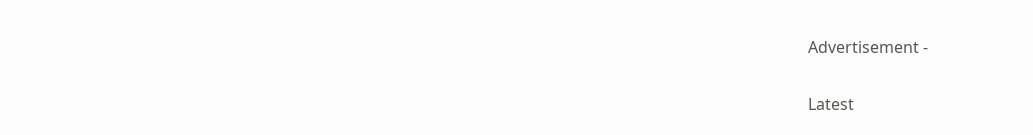Advertisement -

Latest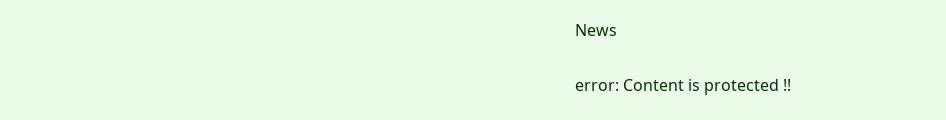News

error: Content is protected !!